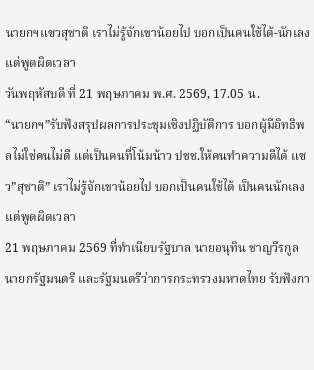นายกฯแซวสุชาติ เราไม่รู้จักเขาน้อยไป บอกเป็นคนใช้ได้-นักเลง แต่พูดผิดเวลา
วันพฤหัสบดี ที่ 21 พฤษภาคม พ.ศ. 2569, 17.05 น.
“นายกฯ”รับฟังสรุปผลการประชุมเชิงปฏิบัติการ บอกผู้มีอิทธิพลไม่ใช่คนไม่ดี แต่เป็นคนที่โน้มน้าว ปชช.ให้คนทำความดีได้ แซว”สุชาติ” เราไม่รู้จักเขาน้อยไป บอกเป็นคนใช้ได้ เป็นคนนักเลง แต่พูดผิดเวลา
21 พฤษภาคม 2569 ที่ทำเนียบรัฐบาล นายอนุทิน ชาญวีรกูล นายกรัฐมนตรี และรัฐมนตรีว่าการกระทรวงมหาดไทย รับฟังกา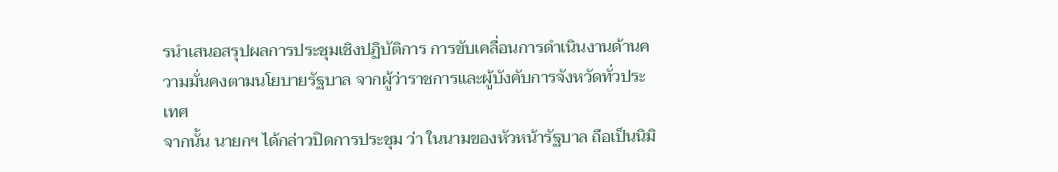รนำเสนอสรุปผลการประชุมเชิงปฏิบัติการ การขับเคลื่อนการดำเนินงานด้านความมั่นคงตามนโยบายรัฐบาล จากผู้ว่าราชการและผู้บังคับการจังหวัดทั่วประเทศ
จากนั้น นายกฯ ได้กล่าวปิดการประชุม ว่า ในนามของหัวหน้ารัฐบาล ถือเป็นนิมิ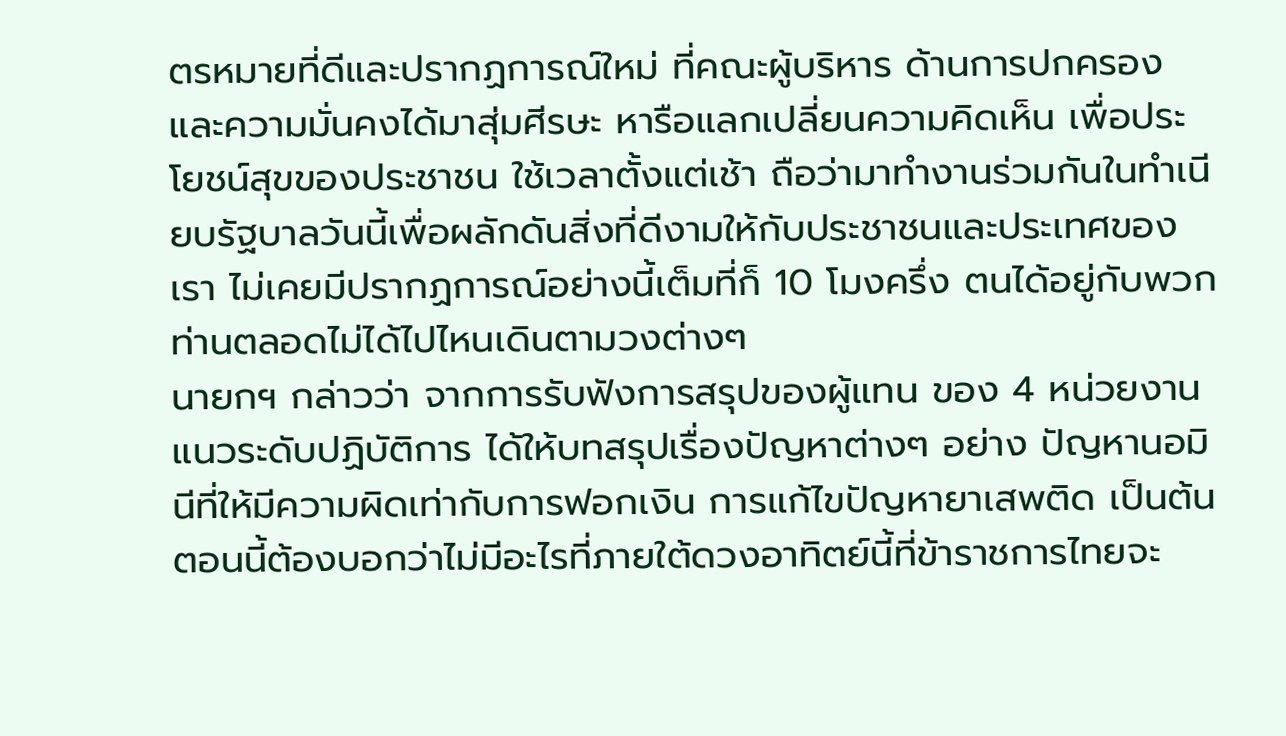ตรหมายที่ดีและปรากฏการณ์ใหม่ ที่คณะผู้บริหาร ด้านการปกครองและความมั่นคงได้มาสุ่มศีรษะ หารือแลกเปลี่ยนความคิดเห็น เพื่อประโยชน์สุขของประชาชน ใช้เวลาตั้งแต่เช้า ถือว่ามาทำงานร่วมกันในทำเนียบรัฐบาลวันนี้เพื่อผลักดันสิ่งที่ดีงามให้กับประชาชนและประเทศของเรา ไม่เคยมีปรากฏการณ์อย่างนี้เต็มที่ก็ 10 โมงครึ่ง ตนได้อยู่กับพวกท่านตลอดไม่ได้ไปไหนเดินตามวงต่างๆ
นายกฯ กล่าวว่า จากการรับฟังการสรุปของผู้แทน ของ 4 หน่วยงานแนวระดับปฏิบัติการ ได้ให้บทสรุปเรื่องปัญหาต่างๆ อย่าง ปัญหานอมินีที่ให้มีความผิดเท่ากับการฟอกเงิน การแก้ไขปัญหายาเสพติด เป็นต้น ตอนนี้ต้องบอกว่าไม่มีอะไรที่ภายใต้ดวงอาทิตย์นี้ที่ข้าราชการไทยจะ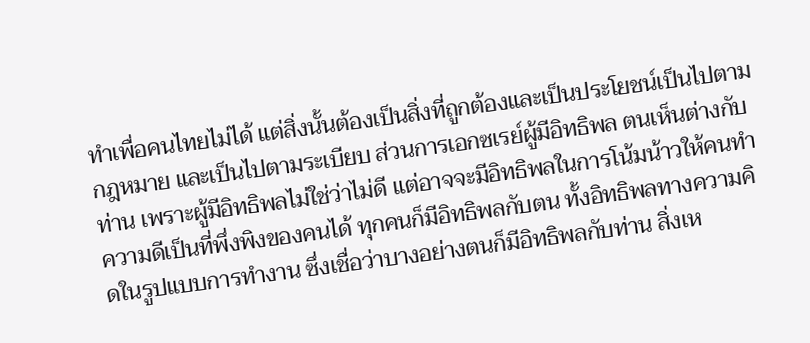ทำเพื่อคนไทยไม่ได้ แต่สิ่งนั้นต้องเป็นสิ่งที่ถูกต้องและเป็นประโยชน์เป็นไปตามกฎหมาย และเป็นไปตามระเบียบ ส่วนการเอกซเรย์ผู้มีอิทธิพล ตนเห็นต่างกับท่าน เพราะผู้มีอิทธิพลไม่ใช่ว่าไม่ดี แต่อาจจะมีอิทธิพลในการโน้มน้าวให้คนทำความดีเป็นที่พึ่งพิงของคนได้ ทุกคนก็มีอิทธิพลกับตน ทั้งอิทธิพลทางความคิดในรูปแบบการทำงาน ซึ่งเชื่อว่าบางอย่างตนก็มีอิทธิพลกับท่าน สิ่งเห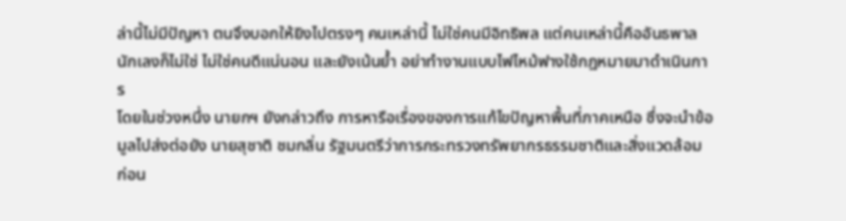ล่านี้ไม่มีปัญหา ตนจึงบอกให้ยิงไปตรงๆ คนเหล่านี้ ไม่ใช่คนมีอิทธิพล แต่คนเหล่านี้คืออันธพาล นักเลงก็ไม่ใช่ ไม่ใช่คนดีแน่นอน และยังเน้นย้ำ อย่าทำงานแบบไฟไหม้ฟางใช้กฎหมายมาดำเนินการ
โดยในช่วงหนึ่ง นายกฯ ยังกล่าวถึง การหารือเรื่องของการแก้ไขปัญหาพื้นที่ภาคเหนือ ซึ่งจะนำข้อมูลไปส่งต่อยัง นายสุชาติ ชมกลิ่น รัฐมนตรีว่าการกระทรวงทรัพยากรธรรมชาติและสิ่งแวดล้อม ก่อน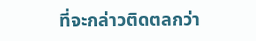ที่จะกล่าวติดตลกว่า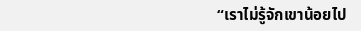“เราไม่รู้จักเขาน้อยไป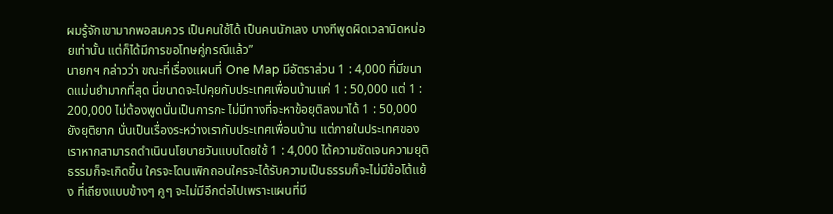ผมรู้จักเขามากพอสมควร เป็นคนใช้ได้ เป็นคนนักเลง บางทีพูดผิดเวลานิดหน่อยเท่านั้น แต่ก็ได้มีการขอโทษคู่กรณีแล้ว”
นายกฯ กล่าวว่า ขณะที่เรื่องแผนที่ One Map มีอัตราส่วน 1 : 4,000 ที่มีขนาดแม่นยำมากที่สุด นี่ขนาดจะไปคุยกับประเทศเพื่อนบ้านแค่ 1 : 50,000 แต่ 1 : 200,000 ไม่ต้องพูดนั่นเป็นการกะ ไม่มีทางที่จะหาข้อยุติลงมาได้ 1 : 50,000 ยังยุติยาก นั่นเป็นเรื่องระหว่างเรากับประเทศเพื่อนบ้าน แต่ภายในประเทศของเราหากสามารถดำเนินนโยบายวันแบบโดยใช้ 1 : 4,000 ได้ความชัดเจนความยุติธรรมก็จะเกิดขึ้น ใครจะโดนเพิกถอนใครจะได้รับความเป็นธรรมก็จะไม่มีข้อโต้แย้ง ที่เถียงแบบข้างๆ คูๆ จะไม่มีอีกต่อไปเพราะแผนที่มี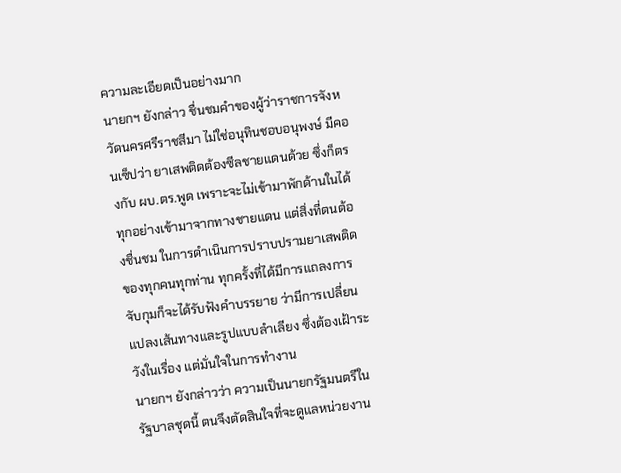ความละเอียดเป็นอย่างมาก
นายกฯ ยังกล่าว ชื่นชมคำของผู้ว่าราชการจังหวัดนครศรีราชสีมา ไม่ใช่อนุทินชอบอนุพงษ์ มีคอนเซ็ปว่า ยาเสพติดต้องซีลชายแดนด้วย ซึ่งก็ตรงกับ ผบ.ตร.พูด เพราะจะไม่เข้ามาพักด้านในได้ ทุกอย่างเข้ามาจากทางชายแดน แต่สิ่งที่ตนต้องชื่นชม ในการดำเนินการปราบปรามยาเสพติดของทุกคนทุกท่าน ทุกครั้งที่ได้มีการแถลงการจับกุมก็จะได้รับฟังคำบรรยาย ว่ามีการเปลี่ยนแปลงเส้นทางและรูปแบบลำเลียง ซึ่งต้องเฝ้าระวังในเรื่อง แต่มั่นใจในการทำงาน
นายกฯ ยังกล่าวว่า ความเป็นนายกรัฐมนตรีในรัฐบาลชุดนี้ ตนจึงตัดสินใจที่จะดูแลหน่วยงาน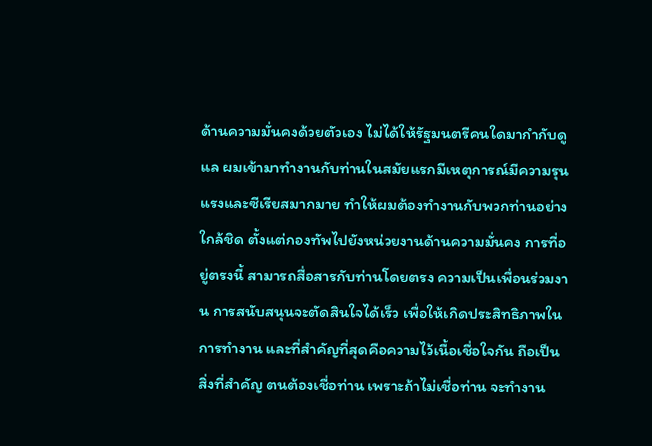ด้านความมั่นคงด้วยตัวเอง ไม่ได้ให้รัฐมนตรีคนใดมากำกับดูแล ผมเข้ามาทำงานกับท่านในสมัยแรกมีเหตุการณ์มีความรุนแรงและซีเรียสมากมาย ทำให้ผมต้องทำงานกับพวกท่านอย่างใกล้ชิด ตั้งแต่กองทัพไปยังหน่วยงานด้านความมั่นคง การที่อยู่ตรงนี้ สามารถสื่อสารกับท่านโดยตรง ความเป็นเพื่อนร่วมงาน การสนับสนุนจะตัดสินใจได้เร็ว เพื่อให้เกิดประสิทธิภาพในการทำงาน และที่สำคัญที่สุดคือความไว้เนื้อเชื่อใจกัน ถือเป็นสิ่งที่สำคัญ ตนต้องเชื่อท่าน เพราะถ้าไม่เชื่อท่าน จะทำงาน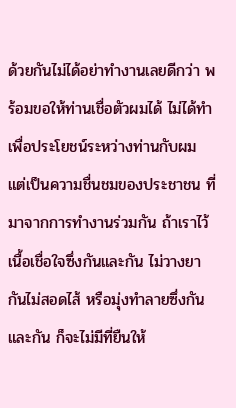ด้วยกันไม่ได้อย่าทำงานเลยดีกว่า พร้อมขอให้ท่านเชื่อตัวผมได้ ไม่ได้ทำเพื่อประโยชน์ระหว่างท่านกับผม แต่เป็นความชื่นชมของประชาชน ที่มาจากการทำงานร่วมกัน ถ้าเราไว้เนื้อเชื่อใจซึ่งกันและกัน ไม่วางยากันไม่สอดไส้ หรือมุ่งทำลายซึ่งกันและกัน ก็จะไม่มีที่ยืนให้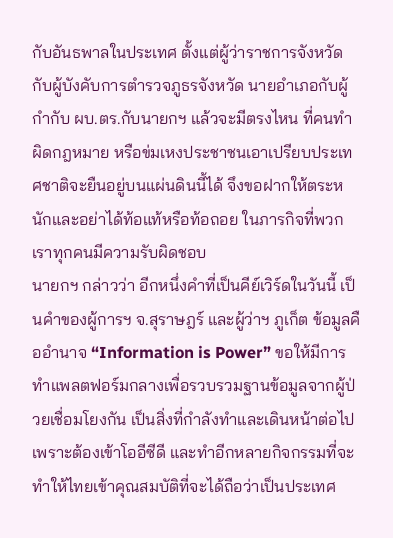กับอันธพาลในประเทศ ตั้งแต่ผู้ว่าราชการจังหวัดกับผู้บังคับการตำรวจภูธรจังหวัด นายอำเภอกับผู้กำกับ ผบ.ตร.กับนายกฯ แล้วจะมีตรงไหน ที่คนทำผิดกฎหมาย หรือข่มเหงประชาชนเอาเปรียบประเทศชาติจะยืนอยู่บนแผ่นดินนี้ได้ จึงขอฝากให้ตระหนักและอย่าได้ท้อแท้หรือท้อถอย ในภารกิจที่พวกเราทุกคนมีความรับผิดชอบ
นายกฯ กล่าวว่า อีกหนึ่งคำที่เป็นคีย์เวิร์ดในวันนี้ เป็นคำของผู้การฯ จ.สุราษฎร์ และผู้ว่าฯ ภูเก็ต ข้อมูลคืออำนาจ “Information is Power” ขอให้มีการทำแพลตฟอร์มกลางเพื่อรวบรวมฐานข้อมูลจากผู้ป่วยเชื่อมโยงกัน เป็นสิ่งที่กำลังทำและเดินหน้าต่อไปเพราะต้องเข้าโออีซีดี และทำอีกหลายกิจกรรมที่จะทำให้ไทยเข้าคุณสมบัติที่จะได้ถือว่าเป็นประเทศ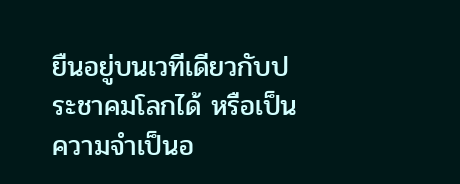ยืนอยู่บนเวทีเดียวกับประชาคมโลกได้ หรือเป็นความจำเป็นอ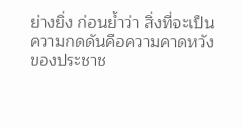ย่างยิ่ง ก่อนย้ำว่า สิ่งที่จะเป็นความกดดันคือความคาดหวังของประชาช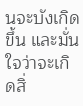นจะบังเกิดขึ้น และมั่นใจว่าจะเกิดสิ่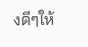งดีๆให้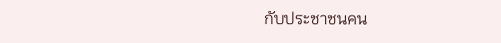กับประชาชนคน